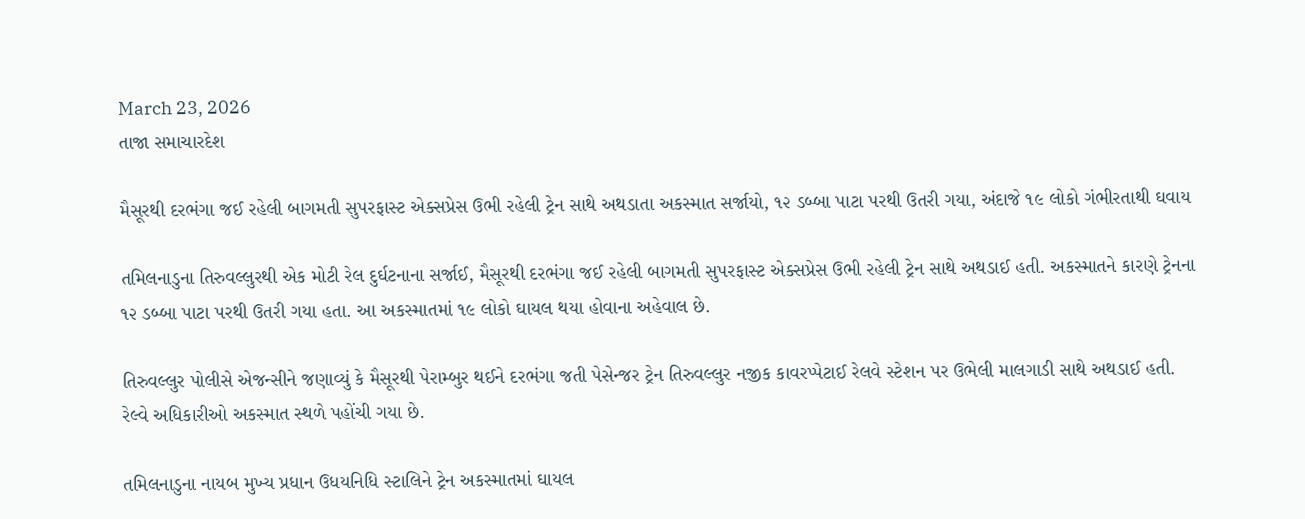March 23, 2026
તાજા સમાચારદેશ

મૈસૂરથી દરભંગા જઈ રહેલી બાગમતી સુપરફાસ્‍ટ એક્‍સપ્રેસ ઉભી રહેલી ટ્રેન સાથે અથડાતા અકસ્‍માત સર્જાયો, ૧૨ ડબ્‍બા પાટા પરથી ઉતરી ગયા, અંદાજે ૧૯ લોકો ગંભીરતાથી ઘવાય

તમિલનાડુના તિરુવલ્લુરથી એક મોટી રેલ દુર્ઘટનાના સર્જાઈ, મૈસૂરથી દરભંગા જઈ રહેલી બાગમતી સુપરફાસ્‍ટ એક્‍સપ્રેસ ઉભી રહેલી ટ્રેન સાથે અથડાઈ હતી. અકસ્‍માતને કારણે ટ્રેનના ૧૨ ડબ્‍બા પાટા પરથી ઉતરી ગયા હતા. આ અકસ્‍માતમાં ૧૯ લોકો ઘાયલ થયા હોવાના અહેવાલ છે.

તિરુવલ્લુર પોલીસે એજન્‍સીને જણાવ્‍યું કે મૈસૂરથી પેરામ્‍બુર થઈને દરભંગા જતી પેસેન્‍જર ટ્રેન તિરુવલ્લુર નજીક કાવરપ્‍પેટાઈ રેલવે સ્‍ટેશન પર ઉભેલી માલગાડી સાથે અથડાઈ હતી. રેલ્‍વે અધિકારીઓ અકસ્‍માત સ્‍થળે પહોંચી ગયા છે.

તમિલનાડુના નાયબ મુખ્‍ય પ્રધાન ઉધયનિધિ સ્‍ટાલિને ટ્રેન અકસ્‍માતમાં ઘાયલ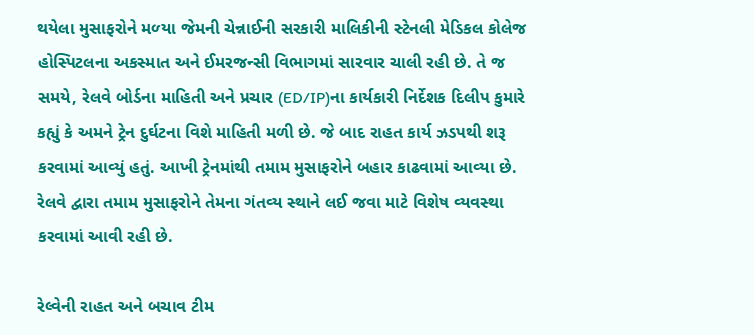થયેલા મુસાફરોને મળ્‍યા જેમની ચેન્નાઈની સરકારી માલિકીની સ્‍ટેનલી મેડિકલ કોલેજ હોસ્‍પિટલના અકસ્‍માત અને ઈમરજન્‍સી વિભાગમાં સારવાર ચાલી રહી છે. તે જ સમયે, રેલવે બોર્ડના માહિતી અને પ્રચાર (ED/IP)ના કાર્યકારી નિર્દેશક દિલીપ કુમારે કહ્યું કે અમને ટ્રેન દુર્ઘટના વિશે માહિતી મળી છે. જે બાદ રાહત કાર્ય ઝડપથી શરૂ કરવામાં આવ્‍યું હતું. આખી ટ્રેનમાંથી તમામ મુસાફરોને બહાર કાઢવામાં આવ્‍યા છે. રેલવે દ્વારા તમામ મુસાફરોને તેમના ગંતવ્‍ય સ્‍થાને લઈ જવા માટે વિશેષ વ્‍યવસ્‍થા કરવામાં આવી રહી છે.

રેલ્‍વેની રાહત અને બચાવ ટીમ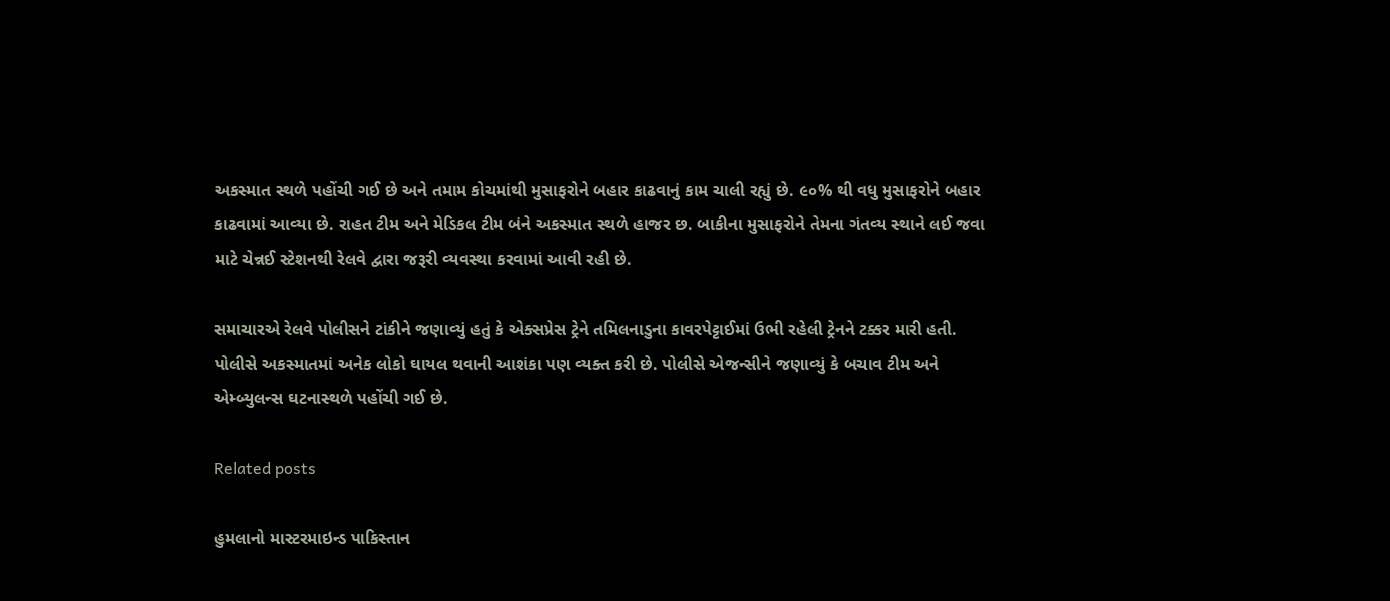અકસ્‍માત સ્‍થળે પહોંચી ગઈ છે અને તમામ કોચમાંથી મુસાફરોને બહાર કાઢવાનું કામ ચાલી રહ્યું છે. ૯૦% થી વધુ મુસાફરોને બહાર કાઢવામાં આવ્‍યા છે. રાહત ટીમ અને મેડિકલ ટીમ બંને અકસ્‍માત સ્‍થળે હાજર છ. બાકીના મુસાફરોને તેમના ગંતવ્‍ય સ્‍થાને લઈ જવા માટે ચેન્નઈ સ્‍ટેશનથી રેલવે દ્વારા જરૂરી વ્‍યવસ્‍થા કરવામાં આવી રહી છે.

સમાચારએ રેલવે પોલીસને ટાંકીને જણાવ્‍યું હતું કે એક્‍સપ્રેસ ટ્રેને તમિલનાડુના કાવરપેટ્ટાઈમાં ઉભી રહેલી ટ્રેનને ટક્કર મારી હતી. પોલીસે અકસ્‍માતમાં અનેક લોકો ઘાયલ થવાની આશંકા પણ વ્‍યક્‍ત કરી છે. પોલીસે એજન્‍સીને જણાવ્‍યું કે બચાવ ટીમ અને એમ્‍બ્‍યુલન્‍સ ઘટનાસ્‍થળે પહોંચી ગઈ છે.

Related posts

હુમલાનો માસ્ટરમાઇન્ડ પાકિસ્તાન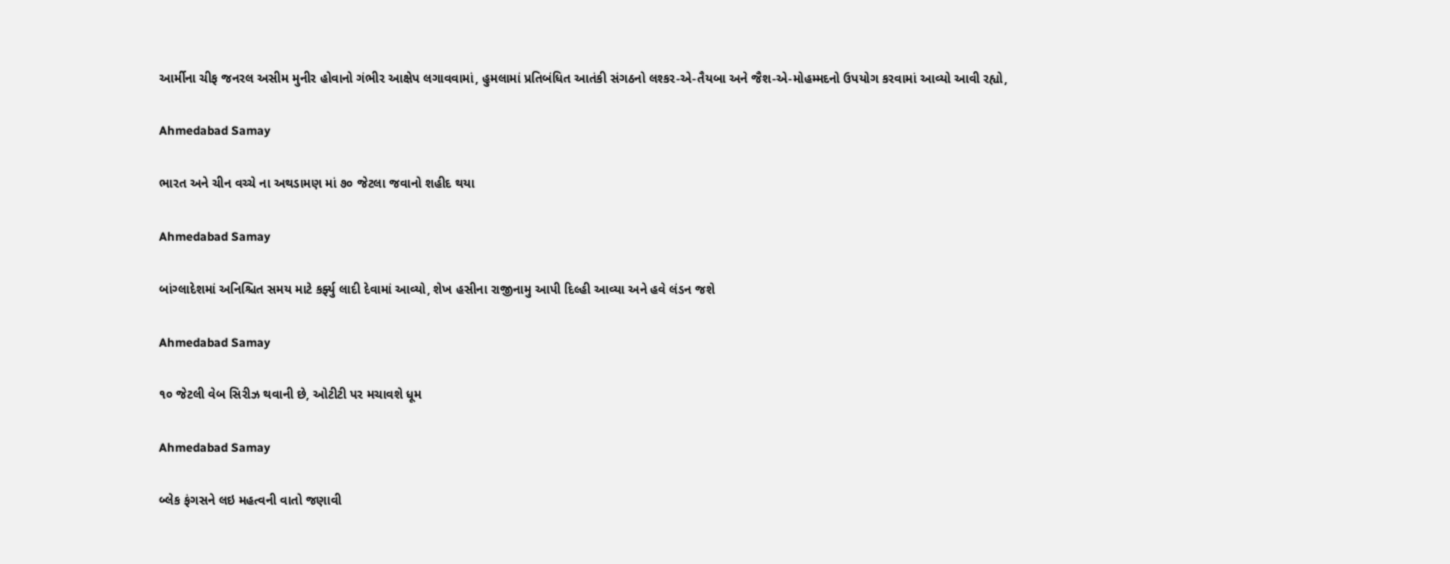આર્મીના ચીફ જનરલ અસીમ મુનીર હોવાનો ગંભીર આક્ષેપ લગાવવામાં, હુમલામાં પ્રતિબંધિત આતંકી સંગઠનો લશ્કર-એ-તૈયબા અને જૈશ-એ-મોહમ્મદનો ઉપયોગ કરવામાં આવ્યો આવી રહ્યો,

Ahmedabad Samay

ભારત અને ચીન વચ્ચે ના અથડામણ માં ૭૦ જેટલા જવાનો શહીદ થયા

Ahmedabad Samay

બાંગ્લાદેશમાં અનિશ્ચિત સમય માટે કર્ફ્યુ લાદી દેવામાં આવ્યો, શેખ હસીના રાજીનામુ આપી દિલ્હી આવ્યા અને હવે લંડન જશે

Ahmedabad Samay

૧૦ જેટલી વેબ સિરીઝ થવાની છે, ઓટીટી પર મચાવશે ધૂમ

Ahmedabad Samay

બ્લેક ફંગસને લઇ મહત્વની વાતો જણાવી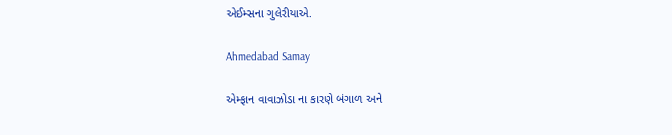એઈમ્સના ગુલેરીયાએ.

Ahmedabad Samay

એમ્ફાન વાવાઝોડા ના કારણે બંગાળ અને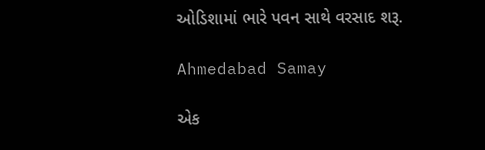ઓડિશામાં ભારે પવન સાથે વરસાદ શરૂ.

Ahmedabad Samay

એક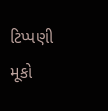ટિપ્પણી મૂકો